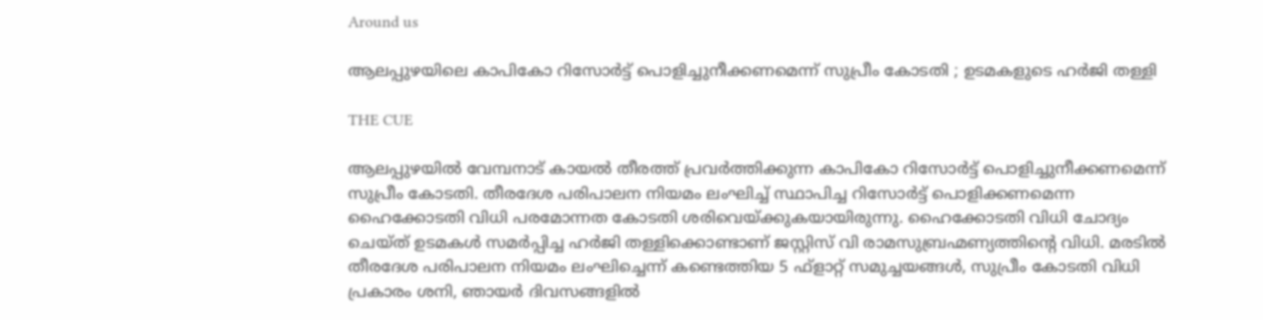Around us

ആലപ്പുഴയിലെ കാപികോ റിസോര്‍ട്ട് പൊളിച്ചുനീക്കണമെന്ന് സുപ്രീം കോടതി ; ഉടമകളുടെ ഹര്‍ജി തള്ളി

THE CUE

ആലപ്പുഴയില്‍ വേമ്പനാട് കായല്‍ തീരത്ത് പ്രവര്‍ത്തിക്കുന്ന കാപികോ റിസോര്‍ട്ട് പൊളിച്ചുനീക്കണമെന്ന് സുപ്രീം കോടതി. തീരദേശ പരിപാലന നിയമം ലംഘിച്ച് സ്ഥാപിച്ച റിസോര്‍ട്ട് പൊളിക്കണമെന്ന ഹൈക്കോടതി വിധി പരമോന്നത കോടതി ശരിവെയ്ക്കുകയായിരുന്നു. ഹൈക്കോടതി വിധി ചോദ്യം ചെയ്ത് ഉടമകള്‍ സമര്‍പ്പിച്ച ഹര്‍ജി തള്ളിക്കൊണ്ടാണ് ജസ്റ്റിസ് വി രാമസുബ്രഹ്മണ്യത്തിന്റെ വിധി. മരടില്‍ തീരദേശ പരിപാലന നിയമം ലംഘിച്ചെന്ന് കണ്ടെത്തിയ 5 ഫ്‌ളാറ്റ് സമുച്ചയങ്ങള്‍, സുപ്രീം കോടതി വിധി പ്രകാരം ശനി, ഞായര്‍ ദിവസങ്ങളില്‍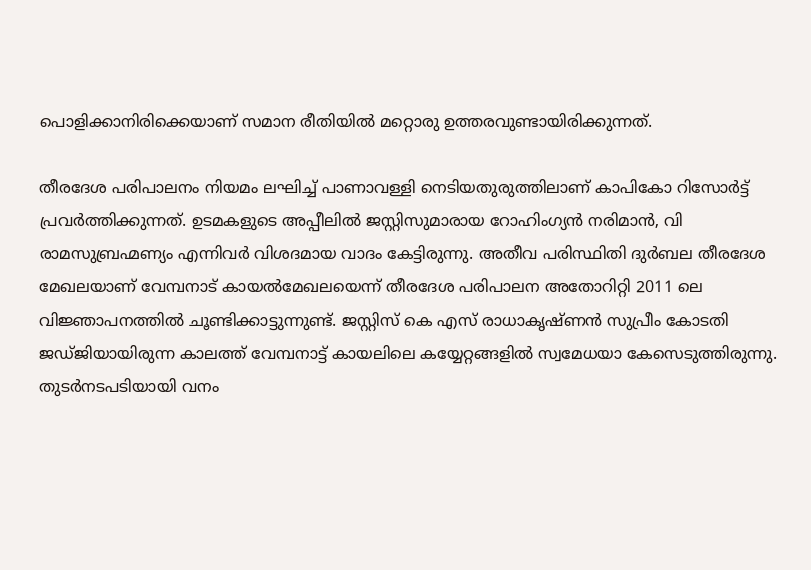പൊളിക്കാനിരിക്കെയാണ് സമാന രീതിയില്‍ മറ്റൊരു ഉത്തരവുണ്ടായിരിക്കുന്നത്.

തീരദേശ പരിപാലനം നിയമം ലഘിച്ച് പാണാവള്ളി നെടിയതുരുത്തിലാണ് കാപികോ റിസോര്‍ട്ട് പ്രവര്‍ത്തിക്കുന്നത്. ഉടമകളുടെ അപ്പീലില്‍ ജസ്റ്റിസുമാരായ റോഹിംഗ്യന്‍ നരിമാന്‍, വി രാമസുബ്രഹ്മണ്യം എന്നിവര്‍ വിശദമായ വാദം കേട്ടിരുന്നു. അതീവ പരിസ്ഥിതി ദുര്‍ബല തീരദേശ മേഖലയാണ് വേമ്പനാട് കായല്‍മേഖലയെന്ന് തീരദേശ പരിപാലന അതോറിറ്റി 2011 ലെ വിജ്ഞാപനത്തില്‍ ചൂണ്ടിക്കാട്ടുന്നുണ്ട്. ജസ്റ്റിസ് കെ എസ് രാധാകൃഷ്ണന്‍ സുപ്രീം കോടതി ജഡ്ജിയായിരുന്ന കാലത്ത് വേമ്പനാട്ട് കായലിലെ കയ്യേറ്റങ്ങളില്‍ സ്വമേധയാ കേസെടുത്തിരുന്നു. തുടര്‍നടപടിയായി വനം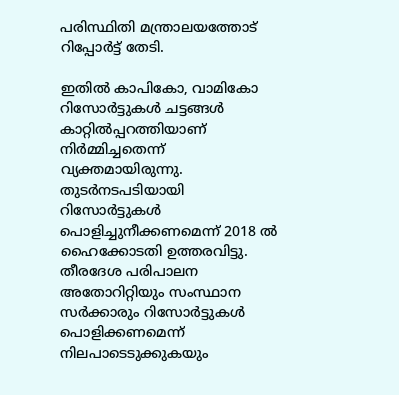പരിസ്ഥിതി മന്ത്രാലയത്തോട് റിപ്പോര്‍ട്ട് തേടി.

ഇതില്‍ കാപികോ, വാമികോ റിസോര്‍ട്ടുകള്‍ ചട്ടങ്ങള്‍ കാറ്റില്‍പ്പറത്തിയാണ് നിര്‍മ്മിച്ചതെന്ന് വ്യക്തമായിരുന്നു. തുടര്‍നടപടിയായി റിസോര്‍ട്ടുകള്‍ പൊളിച്ചുനീക്കണമെന്ന് 2018 ല്‍ ഹൈക്കോടതി ഉത്തരവിട്ടു. തീരദേശ പരിപാലന അതോറിറ്റിയും സംസ്ഥാന സര്‍ക്കാരും റിസോര്‍ട്ടുകള്‍ പൊളിക്കണമെന്ന് നിലപാടെടുക്കുകയും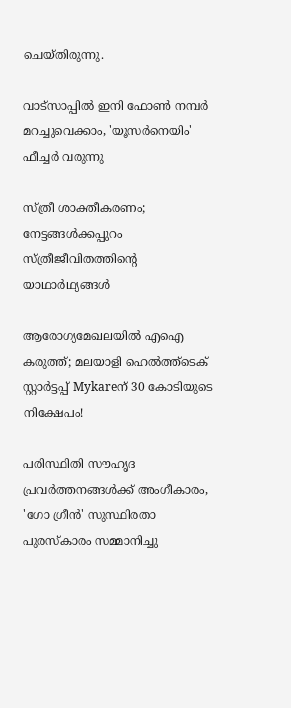ചെയ്തിരുന്നു.

വാട്‌സാപ്പിൽ ഇനി ഫോൺ നമ്പർ മറച്ചുവെക്കാം, 'യൂസർനെയിം' ഫീച്ചർ വരുന്നു

സ്ത്രീ ശാക്തീകരണം; നേട്ടങ്ങള്‍ക്കപ്പുറം സ്ത്രീജീവിതത്തിന്റെ യാഥാര്‍ഥ്യങ്ങള്‍

ആരോഗ്യമേഖലയിൽ എഐ കരുത്ത്; മലയാളി ഹെൽത്ത്‌ടെക് സ്റ്റാർട്ടപ്പ് Mykareന് 30 കോടിയുടെ നിക്ഷേപം!

പരിസ്ഥിതി സൗഹൃദ പ്രവർത്തനങ്ങൾക്ക് അംഗീകാരം, 'ഗോ ഗ്രീൻ' സുസ്ഥിരതാ പുരസ്കാരം സമ്മാനിച്ചു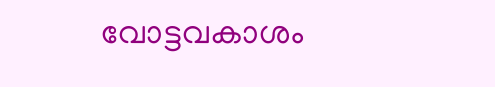വോട്ടവകാശം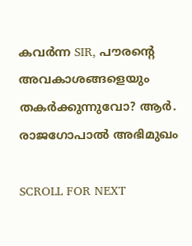കവർന്ന SIR, പൗരന്റെ അവകാശങ്ങളെയും തകർക്കുന്നുവോ? ആർ. രാജഗോപാൽ അഭിമുഖം

SCROLL FOR NEXT